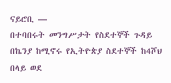ናይሮቢ —
በተባበሩት መንግሥታት የስደተኞች ጉዳይ በኬንያ ከሚኖሩ የኢትዮጵያ ስደተኞች ከ4ሾህ በላይ ወደ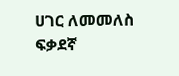ሀገር ለመመለስ ፍቃደኛ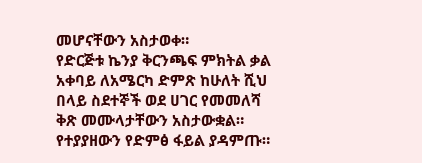መሆናቸውን አስታወቀ።
የድርጅቱ ኬንያ ቅርንጫፍ ምክትል ቃል አቀባይ ለአሜርካ ድምጽ ከሁለት ሺህ በላይ ስደተኞች ወደ ሀገር የመመለሻ ቅጽ መሙላታቸውን አስታውቋል።
የተያያዘውን የድምፅ ፋይል ያዳምጡ።